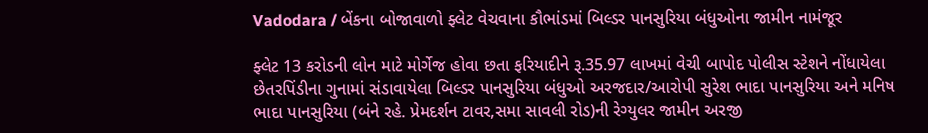Vadodara / બેંકના બોજાવાળો ફ્લેટ વેચવાના કૌભાંડમાં બિલ્ડર પાનસુરિયા બંધુઓના જામીન નામંજૂર

ફ્લેટ 13 કરોડની લોન માટે મોર્ગેજ હોવા છતા ફરિયાદીને રૂ.35.97 લાખમાં વેચી બાપોદ પોલીસ સ્ટેશને નોંધાયેલા છેતરપિંડીના ગુનામાં સંડાવાયેલા બિલ્ડર પાનસુરિયા બંધુઓ અરજદાર/આરોપી સુરેશ ભાદા પાનસુરિયા અને મનિષ ભાદા પાનસુરિયા (બંને રહે. પ્રેમદર્શન ટાવર,સમા સાવલી રોડ)ની રેગ્યુલર જામીન અરજી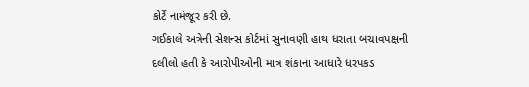કોર્ટે નામંજૂર કરી છે.
ગઈકાલે અત્રેની સેશન્સ કોર્ટમાં સુનાવણી હાથ ધરાતા બચાવપક્ષની દલીલો હતી કે આરોપીઓની માત્ર શંકાના આધારે ધરપકડ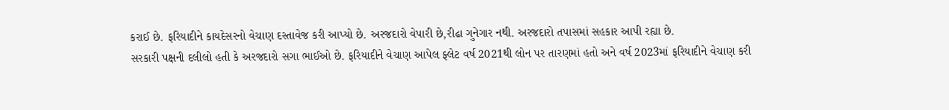કરાઈ છે. ફરિયાદીને કાયદેસરનો વેચાણ દસ્તાવેજ કરી આપ્યો છે. અરજદારો વેપારી છે,રીઢા ગુનેગાર નથી. અરજદારો તપાસમાં સહકાર આપી રહ્યા છે.
સરકારી પક્ષની દલીલો હતી કે અરજદારો સગા ભાઈઓ છે. ફરિયાદીને વેચાણ આપેલ ફ્લેટ વર્ષ 2021થી લોન પર તારણમાં હતો અને વર્ષ 2023માં ફરિયાદીને વેચાણ કરી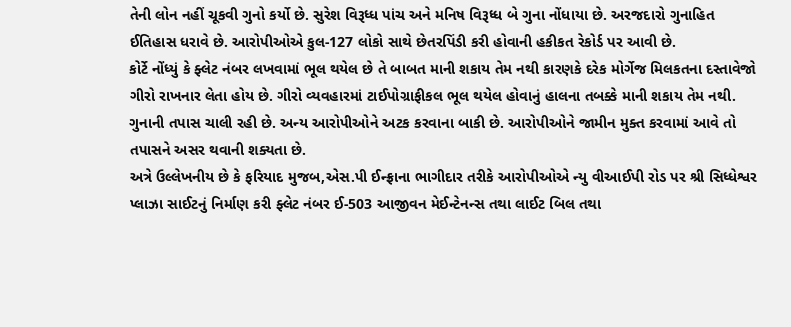તેની લોન નહીં ચૂકવી ગુનો કર્યો છે. સુરેશ વિરૂધ્ધ પાંચ અને મનિષ વિરૂધ્ધ બે ગુના નોંધાયા છે. અરજદારો ગુનાહિત ઈતિહાસ ધરાવે છે. આરોપીઓએ કુલ-127 લોકો સાથે છેતરપિંડી કરી હોવાની હકીકત રેકોર્ડ પર આવી છે.
કોર્ટે નોંધ્યું કે ફ્લેટ નંબર લખવામાં ભૂલ થયેલ છે તે બાબત માની શકાય તેમ નથી કારણકે દરેક મોર્ગેજ મિલકતના દસ્તાવેજો ગીરો રાખનાર લેતા હોય છે. ગીરો વ્યવહારમાં ટાઈપોગ્રાફીકલ ભૂલ થયેલ હોવાનું હાલના તબક્કે માની શકાય તેમ નથી. ગુનાની તપાસ ચાલી રહી છે. અન્ય આરોપીઓને અટક કરવાના બાકી છે. આરોપીઓને જામીન મુક્ત કરવામાં આવે તો તપાસને અસર થવાની શક્યતા છે.
અત્રે ઉલ્લેખનીય છે કે ફરિયાદ મુજબ,એસ.પી ઈન્ફ્રાના ભાગીદાર તરીકે આરોપીઓએ ન્યુ વીઆઈપી રોડ પર શ્રી સિધ્ધેશ્વર પ્લાઝા સાઈટનું નિર્માણ કરી ફ્લેટ નંબર ઈ-503 આજીવન મેઈન્ટેનન્સ તથા લાઈટ બિલ તથા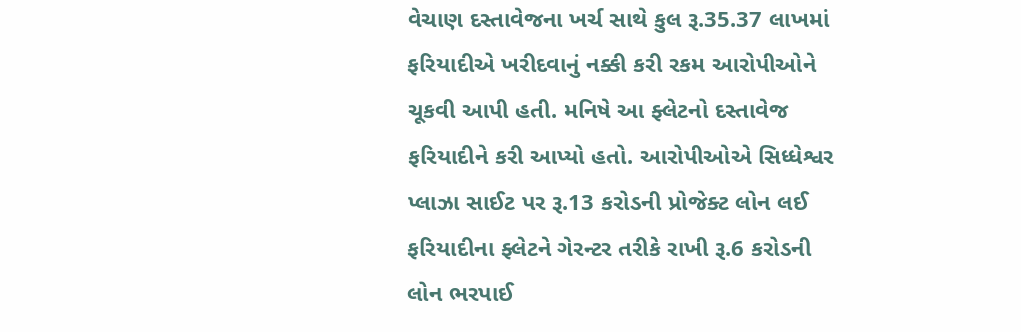વેચાણ દસ્તાવેજના ખર્ચ સાથે કુલ રૂ.35.37 લાખમાં ફરિયાદીએ ખરીદવાનું નક્કી કરી રકમ આરોપીઓને ચૂકવી આપી હતી. મનિષે આ ફ્લેટનો દસ્તાવેજ ફરિયાદીને કરી આપ્યો હતો. આરોપીઓએ સિધ્ધેશ્વર પ્લાઝા સાઈટ પર રૂ.13 કરોડની પ્રોજેક્ટ લોન લઈ ફરિયાદીના ફ્લેટને ગેરન્ટર તરીકે રાખી રૂ.6 કરોડની લોન ભરપાઈ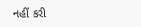નહીં કરી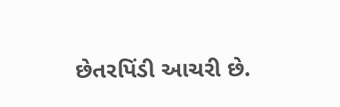છેતરપિંડી આચરી છે.